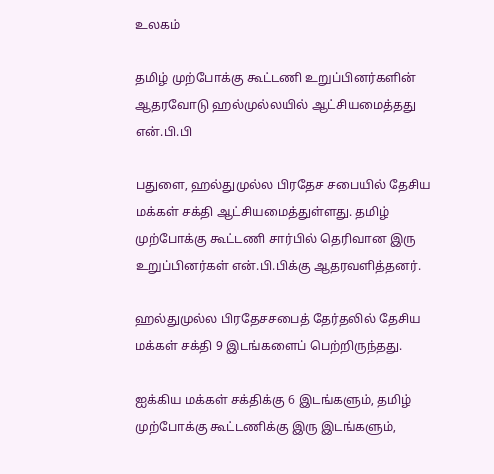உலகம்

தமிழ் முற்போக்கு கூட்டணி உறுப்பினர்களின் ஆதரவோடு ஹல்முல்லயில் ஆட்சியமைத்தது என்.பி.பி

பதுளை, ஹல்துமுல்ல பிரதேச சபையில் தேசிய மக்கள் சக்தி ஆட்சியமைத்துள்ளது. தமிழ் முற்போக்கு கூட்டணி சார்பில் தெரிவான இரு உறுப்பினர்கள் என்.பி.பிக்கு ஆதரவளித்தனர்.

ஹல்துமுல்ல பிரதேசசபைத் தேர்தலில் தேசிய மக்கள் சக்தி 9 இடங்களைப் பெற்றிருந்தது.

ஐக்கிய மக்கள் சக்திக்கு 6 இடங்களும், தமிழ் முற்போக்கு கூட்டணிக்கு இரு இடங்களும்,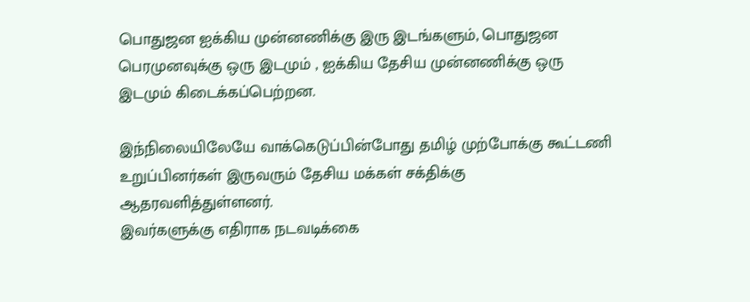பொதுஜன ஐக்கிய முன்னணிக்கு இரு இடங்களும், பொதுஜன பெரமுனவுக்கு ஒரு இடமும் , ஐக்கிய தேசிய முன்னணிக்கு ஒரு இடமும் கிடைக்கப்பெற்றன.

இந்நிலையிலேயே வாக்கெடுப்பின்போது தமிழ் முற்போக்கு கூட்டணி உறுப்பினர்கள் இருவரும் தேசிய மக்கள் சக்திக்கு ஆதரவளித்துள்ளனர்.
இவர்களுக்கு எதிராக நடவடிக்கை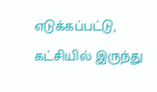எடுக்கப்பட்டு, கட்சியில் இருந்து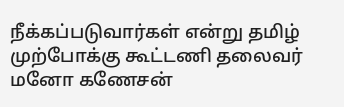நீக்கப்படுவார்கள் என்று தமிழ் முற்போக்கு கூட்டணி தலைவர் மனோ கணேசன்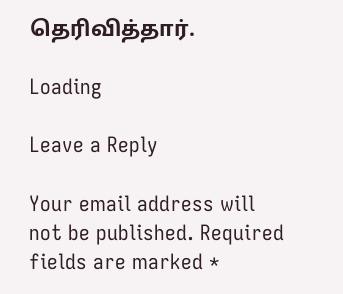தெரிவித்தார்.

Loading

Leave a Reply

Your email address will not be published. Required fields are marked *